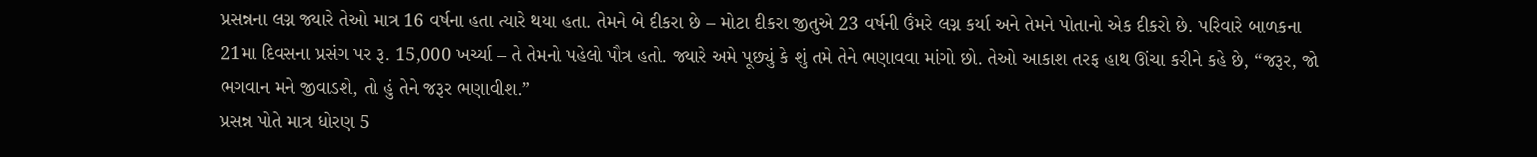પ્રસન્નના લગ્ન જ્યારે તેઓ માત્ર 16 વર્ષના હતા ત્યારે થયા હતા. તેમને બે દીકરા છે – મોટા દીકરા જીતુએ 23 વર્ષની ઉંમરે લગ્ન કર્યા અને તેમને પોતાનો એક દીકરો છે. પરિવારે બાળકના 21મા દિવસના પ્રસંગ પર રૂ. 15,000 ખર્ચ્યા – તે તેમનો પહેલો પૌત્ર હતો. જ્યારે અમે પૂછ્યું કે શું તમે તેને ભણાવવા માંગો છો. તેઓ આકાશ તરફ હાથ ઊંચા કરીને કહે છે, “જરૂર, જો ભગવાન મને જીવાડશે, તો હું તેને જરૂર ભણાવીશ.”
પ્રસન્ન પોતે માત્ર ધોરણ 5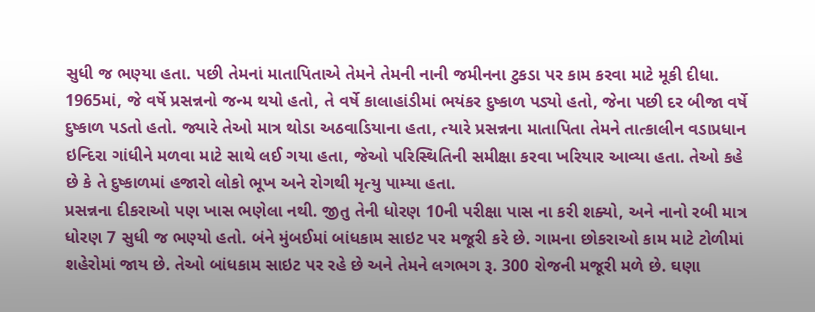સુધી જ ભણ્યા હતા. પછી તેમનાં માતાપિતાએ તેમને તેમની નાની જમીનના ટુકડા પર કામ કરવા માટે મૂકી દીધા. 1965માં, જે વર્ષે પ્રસન્નનો જન્મ થયો હતો, તે વર્ષે કાલાહાંડીમાં ભયંકર દુષ્કાળ પડ્યો હતો, જેના પછી દર બીજા વર્ષે દુષ્કાળ પડતો હતો. જ્યારે તેઓ માત્ર થોડા અઠવાડિયાના હતા, ત્યારે પ્રસન્નના માતાપિતા તેમને તાત્કાલીન વડાપ્રધાન ઇન્દિરા ગાંધીને મળવા માટે સાથે લઈ ગયા હતા, જેઓ પરિસ્થિતિની સમીક્ષા કરવા ખરિયાર આવ્યા હતા. તેઓ કહે છે કે તે દુષ્કાળમાં હજારો લોકો ભૂખ અને રોગથી મૃત્યુ પામ્યા હતા.
પ્રસન્નના દીકરાઓ પણ ખાસ ભણેલા નથી. જીતુ તેની ધોરણ 10ની પરીક્ષા પાસ ના કરી શક્યો, અને નાનો રબી માત્ર ધોરણ 7 સુધી જ ભણ્યો હતો. બંને મુંબઈમાં બાંધકામ સાઇટ પર મજૂરી કરે છે. ગામના છોકરાઓ કામ માટે ટોળીમાં શહેરોમાં જાય છે. તેઓ બાંધકામ સાઇટ પર રહે છે અને તેમને લગભગ રૂ. 300 રોજની મજૂરી મળે છે. ઘણા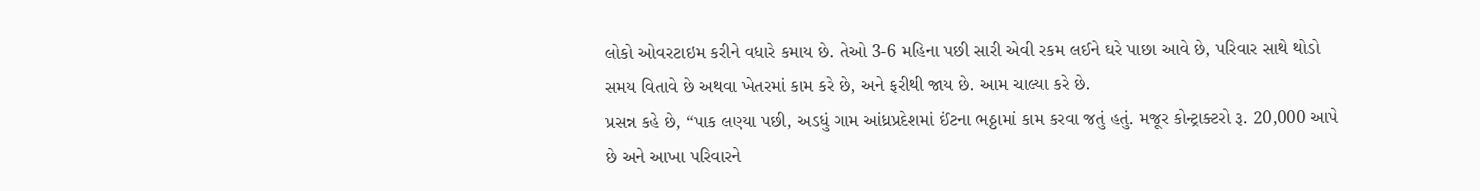લોકો ઓવરટાઇમ કરીને વધારે કમાય છે. તેઓ 3-6 મહિના પછી સારી એવી રકમ લઈને ઘરે પાછા આવે છે, પરિવાર સાથે થોડો સમય વિતાવે છે અથવા ખેતરમાં કામ કરે છે, અને ફરીથી જાય છે. આમ ચાલ્યા કરે છે.
પ્રસન્ન કહે છે, “પાક લણ્યા પછી, અડધું ગામ આંધ્રપ્રદેશમાં ઈંટના ભઠ્ઠામાં કામ કરવા જતું હતું. મજૂર કોન્ટ્રાક્ટરો રૂ. 20,000 આપે છે અને આખા પરિવારને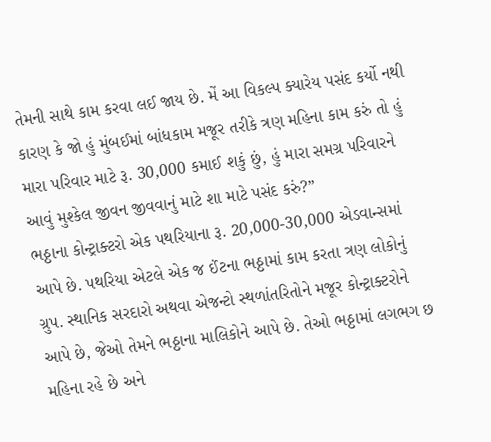તેમની સાથે કામ કરવા લઈ જાય છે. મેં આ વિકલ્પ ક્યારેય પસંદ કર્યો નથી કારણ કે જો હું મુંબઈમાં બાંધકામ મજૂર તરીકે ત્રણ મહિના કામ કરું તો હું મારા પરિવાર માટે રૂ. 30,000 કમાઈ શકું છું, હું મારા સમગ્ર પરિવારને આવું મુશ્કેલ જીવન જીવવાનું માટે શા માટે પસંદ કરું?”
ભઠ્ઠાના કોન્ટ્રાક્ટરો એક પથરિયાના રૂ. 20,000-30,000 એડવાન્સમાં આપે છે. પથરિયા એટલે એક જ ઈંટના ભઠ્ઠામાં કામ કરતા ત્રણ લોકોનું ગ્રુપ. સ્થાનિક સરદારો અથવા એજન્ટો સ્થળાંતરિતોને મજૂર કોન્ટ્રાક્ટરોને આપે છે, જેઓ તેમને ભઠ્ઠાના માલિકોને આપે છે. તેઓ ભઠ્ઠામાં લગભગ છ મહિના રહે છે અને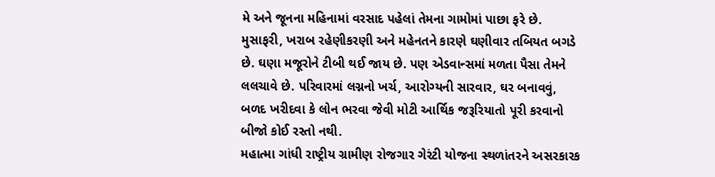મે અને જૂનના મહિનામાં વરસાદ પહેલાં તેમના ગામોમાં પાછા ફરે છે.
મુસાફરી, ખરાબ રહેણીકરણી અને મહેનતને કારણે ઘણીવાર તબિયત બગડે છે. ઘણા મજૂરોને ટીબી થઈ જાય છે. પણ એડવાન્સમાં મળતા પૈસા તેમને લલચાવે છે. પરિવારમાં લગ્નનો ખર્ચ, આરોગ્યની સારવાર, ઘર બનાવવું, બળદ ખરીદવા કે લોન ભરવા જેવી મોટી આર્થિક જરૂરિયાતો પૂરી કરવાનો બીજો કોઈ રસ્તો નથી.
મહાત્મા ગાંધી રાષ્ટ્રીય ગ્રામીણ રોજગાર ગેરંટી યોજના સ્થળાંતરને અસરકારક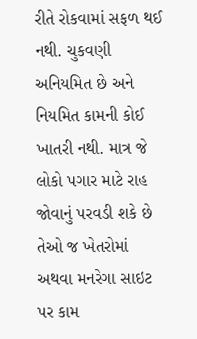રીતે રોકવામાં સફળ થઈ નથી. ચુકવણી અનિયમિત છે અને નિયમિત કામની કોઈ ખાતરી નથી. માત્ર જે લોકો પગાર માટે રાહ જોવાનું પરવડી શકે છે તેઓ જ ખેતરોમાં અથવા મનરેગા સાઇટ પર કામ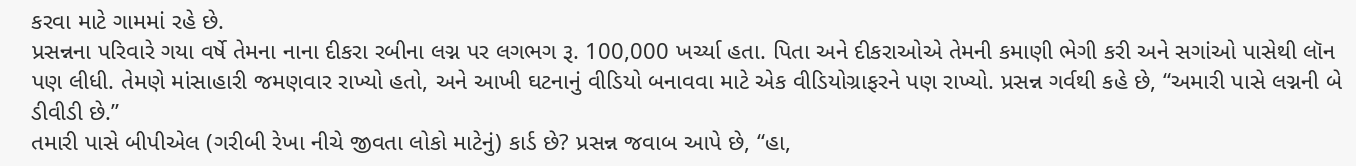કરવા માટે ગામમાં રહે છે.
પ્રસન્નના પરિવારે ગયા વર્ષે તેમના નાના દીકરા રબીના લગ્ન પર લગભગ રૂ. 100,000 ખર્ચ્યા હતા. પિતા અને દીકરાઓએ તેમની કમાણી ભેગી કરી અને સગાંઓ પાસેથી લૉન પણ લીધી. તેમણે માંસાહારી જમણવાર રાખ્યો હતો, અને આખી ઘટનાનું વીડિયો બનાવવા માટે એક વીડિયોગ્રાફરને પણ રાખ્યો. પ્રસન્ન ગર્વથી કહે છે, “અમારી પાસે લગ્નની બે ડીવીડી છે.”
તમારી પાસે બીપીએલ (ગરીબી રેખા નીચે જીવતા લોકો માટેનું) કાર્ડ છે? પ્રસન્ન જવાબ આપે છે, “હા,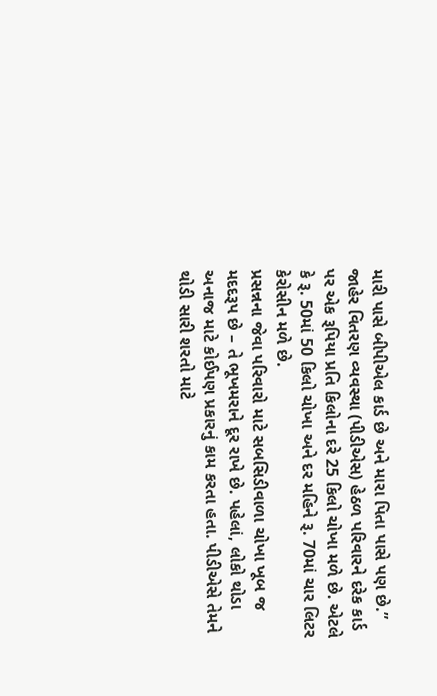મારી પાસે બીપીએલ કાર્ડ છે અને મારા પિતા પાસે પણ છે.” જાહેર વિતરણ વ્યવસ્થા (પીડીએસ) હેઠળ પરિવારને દરેક કાર્ડ પર એક રૂપિયા પ્રતિ કિલોના દરે 25 કિલો ચોખા મળે છે. એટલે કે રૂ. 50માં 50 કિલો ચોખા અને દર મહિને રૂ. 70માં ચાર લિટર કેરોસીન મળે છે.
પ્રસન્નના જેવા પરિવારો માટે સબસિડીવાળા ચોખા ખૂબ જ મદદરૂપ છે – તે ભૂખમરાને દૂર રાખે છે. પહેલાં, લોકો થોડા અનાજ માટે કોઈપણ પ્રકારનું કામ કરતા હતા. પીડીએસે તેમને થોડી સારી શરતો માટે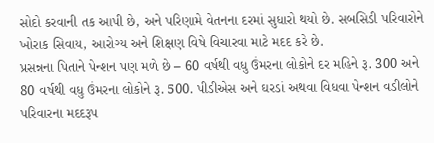સોદો કરવાની તક આપી છે, અને પરિણામે વેતનના દરમાં સુધારો થયો છે. સબસિડી પરિવારોને ખોરાક સિવાય, આરોગ્ય અને શિક્ષણ વિષે વિચારવા માટે મદદ કરે છે.
પ્રસન્નના પિતાને પેન્શન પણ મળે છે – 60 વર્ષથી વધુ ઉંમરના લોકોને દર મહિને રૂ. 300 અને 80 વર્ષથી વધુ ઉંમરના લોકોને રૂ. 500. પીડીએસ અને ઘરડાં અથવા વિધવા પેન્શન વડીલોને પરિવારના મદદરૂપ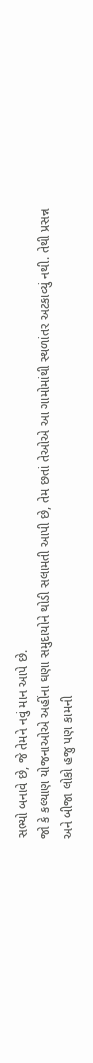સભ્યો બનાવે છે, જે તેમને નવું માન આપે છે.
જો કે કલ્યાણ યોજનાઓએ અહીંના ઘણા સમુદાયોને થોડી સલામતી આપી છે, તેમ છતાં તેઓએ આ ગામોમાંથી સ્થળાંતર અટકાવ્યું નથી. તેથી પ્રસન્ન અને બીજા લોકો હજુ પણ કામની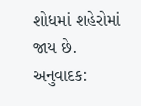શોધમાં શહેરોમાં જાય છે.
અનુવાદક: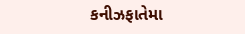કનીઝફાતેમા